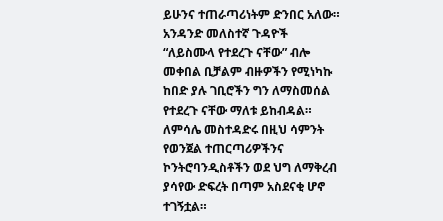ይሁንና ተጠራጣሪነትም ድንበር አለው። አንዳንድ መለስተኛ ጉዳዮች “ለይስሙላ የተደረጉ ናቸው” ብሎ መቀበል ቢቻልም ብዙዎችን የሚነካኩ ከበድ ያሉ ገቢሮችን ግን ለማስመሰል የተደረጉ ናቸው ማለቱ ይከብዳል። ለምሳሌ መስተዳድሩ በዚህ ሳምንት የወንጀል ተጠርጣሪዎችንና ኮንትሮባንዲስቶችን ወደ ህግ ለማቅረብ ያሳየው ድፍረት በጣም አስደናቂ ሆኖ ተገኝቷል።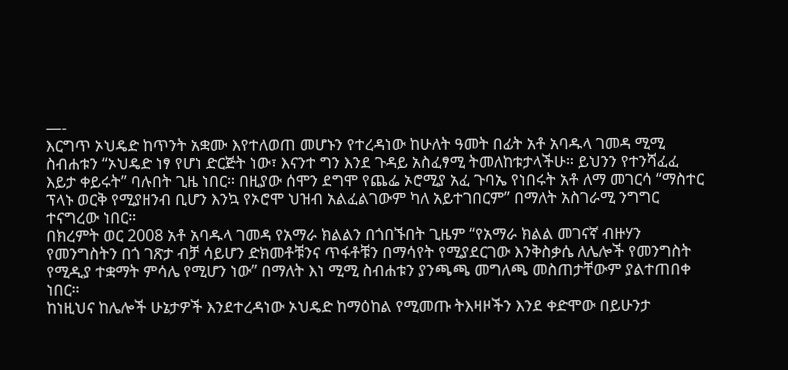—-
እርግጥ ኦህዴድ ከጥንት አቋሙ እየተለወጠ መሆኑን የተረዳነው ከሁለት ዓመት በፊት አቶ አባዱላ ገመዳ ሚሚ ስብሐቱን “ኦህዴድ ነፃ የሆነ ድርጅት ነው፣ እናንተ ግን እንደ ጉዳይ አስፈፃሚ ትመለከቱታላችሁ። ይህንን የተንሻፈፈ እይታ ቀይሩት” ባሉበት ጊዜ ነበር። በዚያው ሰሞን ደግሞ የጨፌ ኦሮሚያ አፈ ጉባኤ የነበሩት አቶ ለማ መገርሳ “ማስተር ፕላኑ ወርቅ የሚያዘንብ ቢሆን እንኳ የኦሮሞ ህዝብ አልፈልገውም ካለ አይተገበርም” በማለት አስገራሚ ንግግር ተናግረው ነበር።
በክረምት ወር 2008 አቶ አባዱላ ገመዳ የአማራ ክልልን በጎበኙበት ጊዜም “የአማራ ክልል መገናኛ ብዙሃን የመንግስትን በጎ ገጽታ ብቻ ሳይሆን ድክመቶቹንና ጥፋቶቹን በማሳየት የሚያደርገው እንቅስቃሴ ለሌሎች የመንግስት የሚዲያ ተቋማት ምሳሌ የሚሆን ነው” በማለት እነ ሚሚ ስብሐቱን ያንጫጫ መግለጫ መስጠታቸውም ያልተጠበቀ ነበር።
ከነዚህና ከሌሎች ሁኔታዎች እንደተረዳነው ኦህዴድ ከማዕከል የሚመጡ ትእዛዞችን እንደ ቀድሞው በይሁንታ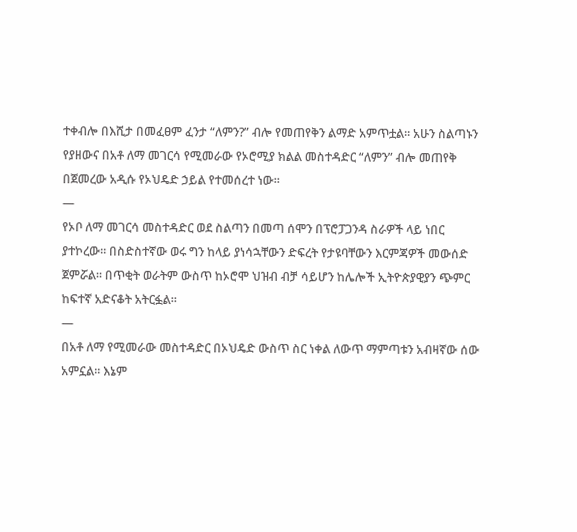ተቀብሎ በእሺታ በመፈፀም ፈንታ “ለምን?” ብሎ የመጠየቅን ልማድ አምጥቷል። አሁን ስልጣኑን የያዘውና በአቶ ለማ መገርሳ የሚመራው የኦሮሚያ ክልል መስተዳድር “ለምን” ብሎ መጠየቅ በጀመረው አዲሱ የኦህዴድ ኃይል የተመሰረተ ነው።
—
የኦቦ ለማ መገርሳ መስተዳድር ወደ ስልጣን በመጣ ሰሞን በፕሮፓጋንዳ ስራዎች ላይ ነበር ያተኮረው። በስድስተኛው ወሩ ግን ከላይ ያነሳኋቸውን ድፍረት የታዩባቸውን እርምጃዎች መውሰድ ጀምሯል። በጥቂት ወራትም ውስጥ ከኦሮሞ ህዝብ ብቻ ሳይሆን ከሌሎች ኢትዮጵያዊያን ጭምር ከፍተኛ አድናቆት አትርፏል።
—
በአቶ ለማ የሚመራው መስተዳድር በኦህዴድ ውስጥ ስር ነቀል ለውጥ ማምጣቱን አብዛኛው ሰው አምኗል። እኔም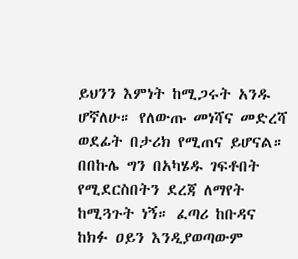ይህንን እምነት ከሚጋሩት አንዱ ሆኛለሁ። የለውጡ መነሻና መድረሻ ወደፊት በታሪክ የሚጠና ይሆናል። በበኩሌ ግን በአካሄዱ ገፍቶበት የሚደርስበትን ደረጃ ለማየት ከሚጓጉት ነኝ። ፈጣሪ ከቡዳና ከክፉ ዐይን እንዲያወጣውም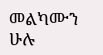መልካሙን ሁሉ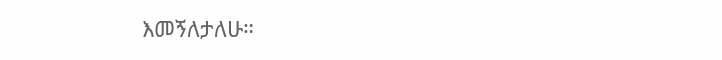እመኝለታለሁ።